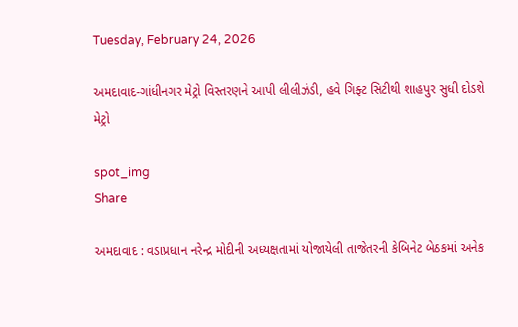Tuesday, February 24, 2026

અમદાવાદ-ગાંધીનગર મેટ્રો વિસ્તરણને આપી લીલીઝંડી, હવે ગિફ્ટ સિટીથી શાહપુર સુધી દોડશે મેટ્રો

spot_img
Share

અમદાવાદ : વડાપ્રધાન નરેન્દ્ર મોદીની અધ્યક્ષતામાં યોજાયેલી તાજેતરની કેબિનેટ બેઠકમાં અનેક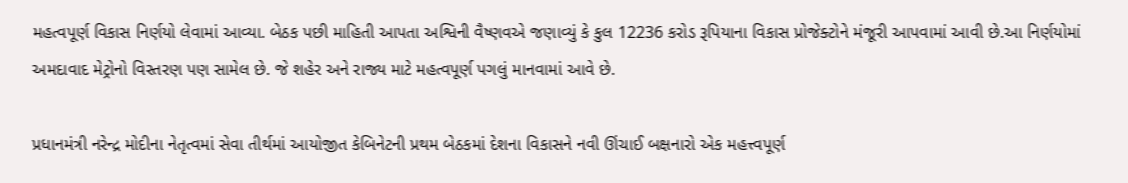મહત્વપૂર્ણ વિકાસ નિર્ણયો લેવામાં આવ્યા. બેઠક પછી માહિતી આપતા અશ્વિની વૈષ્ણવએ જણાવ્યું કે કુલ 12236 કરોડ રૂપિયાના વિકાસ પ્રોજેક્ટોને મંજૂરી આપવામાં આવી છે.આ નિર્ણયોમાં અમદાવાદ મેટ્રોનો વિસ્તરણ પણ સામેલ છે. જે શહેર અને રાજ્ય માટે મહત્વપૂર્ણ પગલું માનવામાં આવે છે.

પ્રધાનમંત્રી નરેન્દ્ર મોદીના નેતૃત્વમાં સેવા તીર્થમાં આયોજીત કેબિનેટની પ્રથમ બેઠકમાં દેશના વિકાસને નવી ઊંચાઈ બક્ષનારો એક મહત્ત્વપૂર્ણ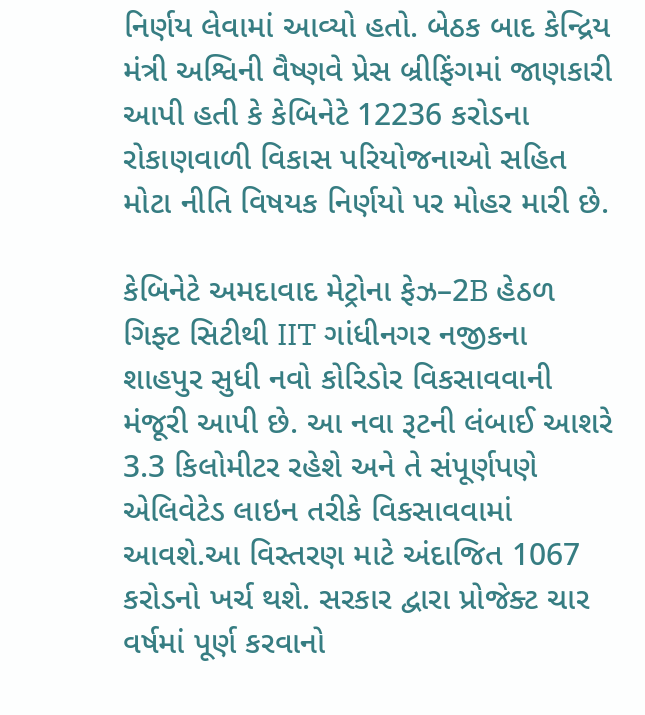નિર્ણય લેવામાં આવ્યો હતો. બેઠક બાદ કેન્દ્રિય મંત્રી અશ્વિની વૈષ્ણવે પ્રેસ બ્રીફિંગમાં જાણકારી આપી હતી કે કેબિનેટે 12236 કરોડના રોકાણવાળી વિકાસ પરિયોજનાઓ સહિત મોટા નીતિ વિષયક નિર્ણયો પર મોહર મારી છે.

કેબિનેટે અમદાવાદ મેટ્રોના ફેઝ–2B હેઠળ ગિફ્ટ સિટીથી IIT ગાંધીનગર નજીકના શાહપુર સુધી નવો કોરિડોર વિકસાવવાની મંજૂરી આપી છે. આ નવા રૂટની લંબાઈ આશરે 3.3 કિલોમીટર રહેશે અને તે સંપૂર્ણપણે એલિવેટેડ લાઇન તરીકે વિકસાવવામાં આવશે.આ વિસ્તરણ માટે અંદાજિત 1067 કરોડનો ખર્ચ થશે. સરકાર દ્વારા પ્રોજેક્ટ ચાર વર્ષમાં પૂર્ણ કરવાનો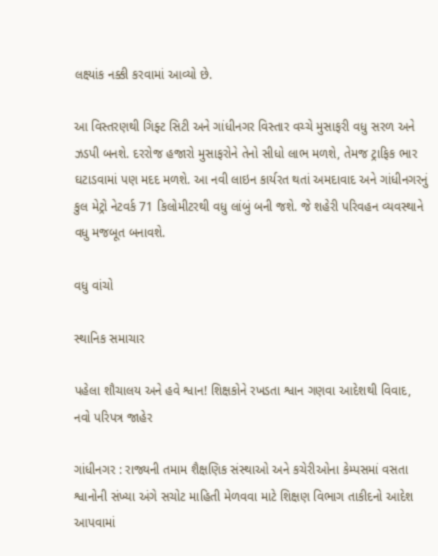લક્ષ્યાંક નક્કી કરવામાં આવ્યો છે.

આ વિસ્તરણથી ગિફ્ટ સિટી અને ગાંધીનગર વિસ્તાર વચ્ચે મુસાફરી વધુ સરળ અને ઝડપી બનશે. દરરોજ હજારો મુસાફરોને તેનો સીધો લાભ મળશે, તેમજ ટ્રાફિક ભાર ઘટાડવામાં પણ મદદ મળશે. આ નવી લાઇન કાર્યરત થતાં અમદાવાદ અને ગાંધીનગરનું કુલ મેટ્રો નેટવર્ક 71 કિલોમીટરથી વધુ લાંબું બની જશે. જે શહેરી પરિવહન વ્યવસ્થાને વધુ મજબૂત બનાવશે.

વધુ વાંચો

સ્થાનિક સમાચાર

પહેલા શૌચાલય અને હવે શ્વાન! શિક્ષકોને રખડતા શ્વાન ગણવા આદેશથી વિવાદ, નવો પરિપત્ર જાહેર

ગાંધીનગર : રાજ્યની તમામ શૈક્ષણિક સંસ્થાઓ અને કચેરીઓના કેમ્પસમાં વસતા શ્વાનોની સંખ્યા અંગે સચોટ માહિતી મેળવવા માટે શિક્ષણ વિભાગ તાકીદનો આદેશ આપવામાં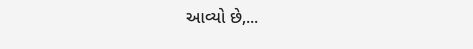આવ્યો છે,...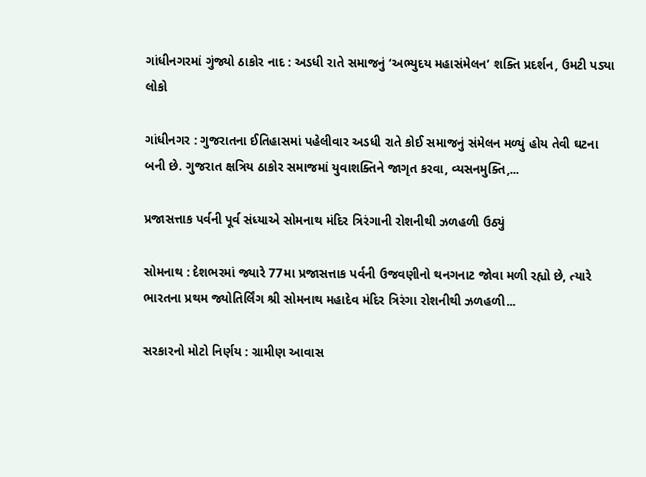ગાંધીનગરમાં ગુંજ્યો ઠાકોર નાદ : અડધી રાતે સમાજનું ‘અભ્યુદય મહાસંમેલન’ શક્તિ પ્રદર્શન, ઉમટી પડ્યા લોકો

ગાંધીનગર : ગુજરાતના ઈતિહાસમાં પહેલીવાર અડધી રાતે કોઈ સમાજનું સંમેલન મળ્યું હોય તેવી ઘટના બની છે. ગુજરાત ક્ષત્રિય ઠાકોર સમાજમાં યુવાશક્તિને જાગૃત કરવા, વ્યસનમુક્તિ,...

પ્રજાસત્તાક પર્વની પૂર્વ સંધ્યાએ સોમનાથ મંદિર ત્રિરંગાની રોશનીથી ઝળહળી ઉઠ્યું

સોમનાથ : દેશભરમાં જ્યારે 77મા પ્રજાસત્તાક પર્વની ઉજવણીનો થનગનાટ જોવા મળી રહ્યો છે, ત્યારે ભારતના પ્રથમ જ્યોતિર્લિંગ શ્રી સોમનાથ મહાદેવ મંદિર ત્રિરંગા રોશનીથી ઝળહળી...

સરકારનો મોટો નિર્ણય : ગ્રામીણ આવાસ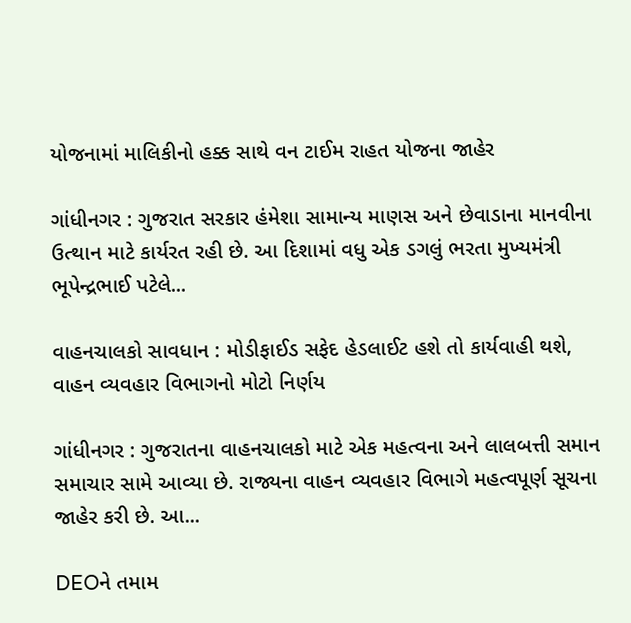યોજનામાં માલિકીનો હક્ક સાથે વન ટાઈમ રાહત યોજના જાહેર

ગાંધીનગર : ગુજરાત સરકાર હંમેશા સામાન્ય માણસ અને છેવાડાના માનવીના ઉત્થાન માટે કાર્યરત રહી છે. આ દિશામાં વધુ એક ડગલું ભરતા મુખ્યમંત્રી ભૂપેન્દ્રભાઈ પટેલે...

વાહનચાલકો સાવધાન : મોડીફાઈડ સફેદ હેડલાઈટ હશે તો કાર્યવાહી થશે, વાહન વ્યવહાર વિભાગનો મોટો નિર્ણય

ગાંધીનગર : ગુજરાતના વાહનચાલકો માટે એક મહત્વના અને લાલબત્તી સમાન સમાચાર સામે આવ્યા છે. રાજ્યના વાહન વ્યવહાર વિભાગે મહત્વપૂર્ણ સૂચના જાહેર કરી છે. આ...

DEOને તમામ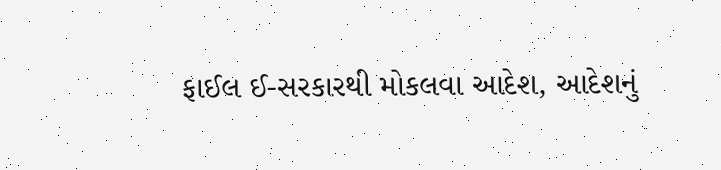ફાઈલ ઈ-સરકારથી મોકલવા આદેશ, આદેશનું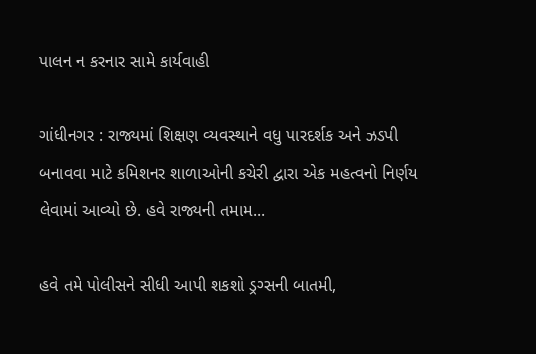પાલન ન કરનાર સામે કાર્યવાહી

ગાંધીનગર : રાજ્યમાં શિક્ષણ વ્યવસ્થાને વધુ પારદર્શક અને ઝડપી બનાવવા માટે કમિશનર શાળાઓની કચેરી દ્વારા એક મહત્વનો નિર્ણય લેવામાં આવ્યો છે. હવે રાજ્યની તમામ...

હવે તમે પોલીસને સીધી આપી શકશો ડ્રગ્સની બાતમી,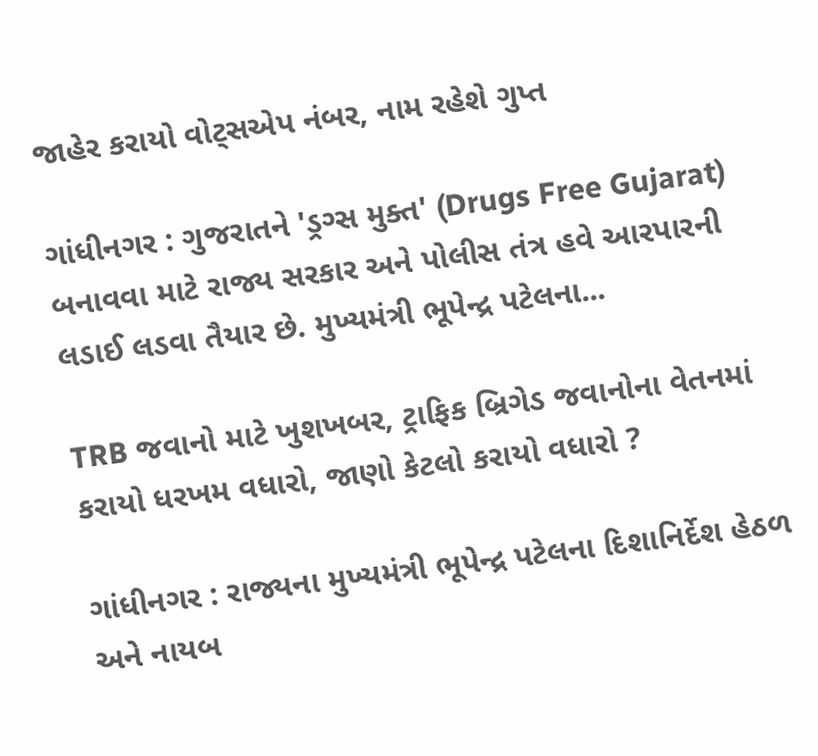જાહેર કરાયો વોટ્સએપ નંબર, નામ રહેશે ગુપ્ત

ગાંધીનગર : ગુજરાતને 'ડ્રગ્સ મુક્ત' (Drugs Free Gujarat) બનાવવા માટે રાજ્ય સરકાર અને પોલીસ તંત્ર હવે આરપારની લડાઈ લડવા તૈયાર છે. મુખ્યમંત્રી ભૂપેન્દ્ર પટેલના...

TRB જવાનો માટે ખુશખબર, ટ્રાફિક બ્રિગેડ જવાનોના વેતનમાં કરાયો ધરખમ વધારો, જાણો કેટલો કરાયો વધારો ?

ગાંધીનગર : રાજ્યના મુખ્યમંત્રી ભૂપેન્દ્ર પટેલના દિશાનિર્દેશ હેઠળ અને નાયબ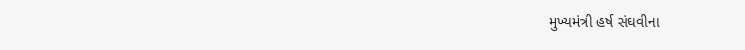મુખ્યમંત્રી હર્ષ સંઘવીના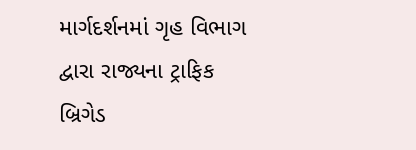માર્ગદર્શનમાં ગૃહ વિભાગ દ્વારા રાજ્યના ટ્રાફિક બ્રિગેડ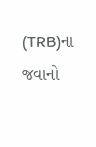(TRB)ના જવાનો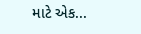માટે એક...